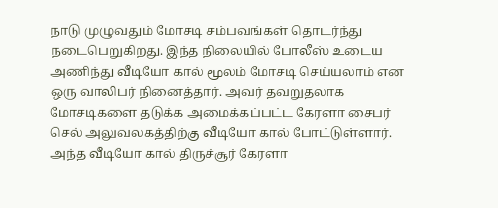நாடு முழுவதும் மோசடி சம்பவங்கள் தொடர்ந்து நடைபெறுகிறது. இந்த நிலையில் போலீஸ் உடைய அணிந்து வீடியோ கால் மூலம் மோசடி செய்யலாம் என ஒரு வாலிபர் நினைத்தார். அவர் தவறுதலாக மோசடிகளை தடுக்க அமைக்கப்பட்ட கேரளா சைபர் செல் அலுவலகத்திற்கு வீடியோ கால் போட்டுள்ளார். அந்த வீடியோ கால் திருச்சூர் கேரளா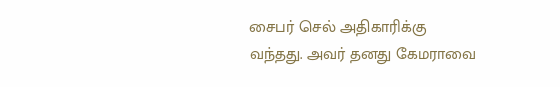சைபர் செல் அதிகாரிக்கு வந்தது. அவர் தனது கேமராவை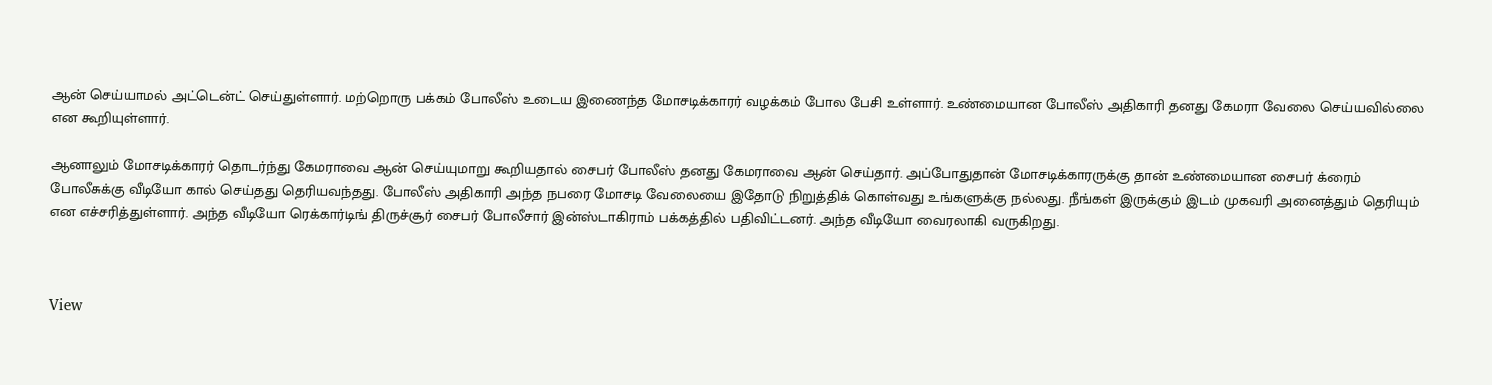ஆன் செய்யாமல் அட்டென்ட் செய்துள்ளார். மற்றொரு பக்கம் போலீஸ் உடைய இணைந்த மோசடிக்காரர் வழக்கம் போல பேசி உள்ளார். உண்மையான போலீஸ் அதிகாரி தனது கேமரா வேலை செய்யவில்லை என கூறியுள்ளார்.

ஆனாலும் மோசடிக்காரர் தொடர்ந்து கேமராவை ஆன் செய்யுமாறு கூறியதால் சைபர் போலீஸ் தனது கேமராவை ஆன் செய்தார். அப்போதுதான் மோசடிக்காரருக்கு தான் உண்மையான சைபர் க்ரைம் போலீசுக்கு வீடியோ கால் செய்தது தெரியவந்தது. போலீஸ் அதிகாரி அந்த நபரை மோசடி வேலையை இதோடு நிறுத்திக் கொள்வது உங்களுக்கு நல்லது. நீங்கள் இருக்கும் இடம் முகவரி அனைத்தும் தெரியும் என எச்சரித்துள்ளார். அந்த வீடியோ ரெக்கார்டிங் திருச்சூர் சைபர் போலீசார் இன்ஸ்டாகிராம் பக்கத்தில் பதிவிட்டனர். அந்த வீடியோ வைரலாகி வருகிறது.



View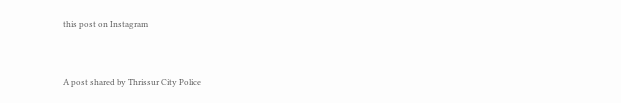this post on Instagram



A post shared by Thrissur City Police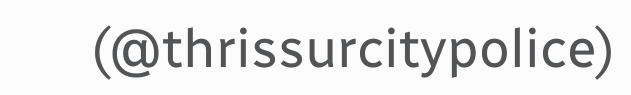(@thrissurcitypolice)